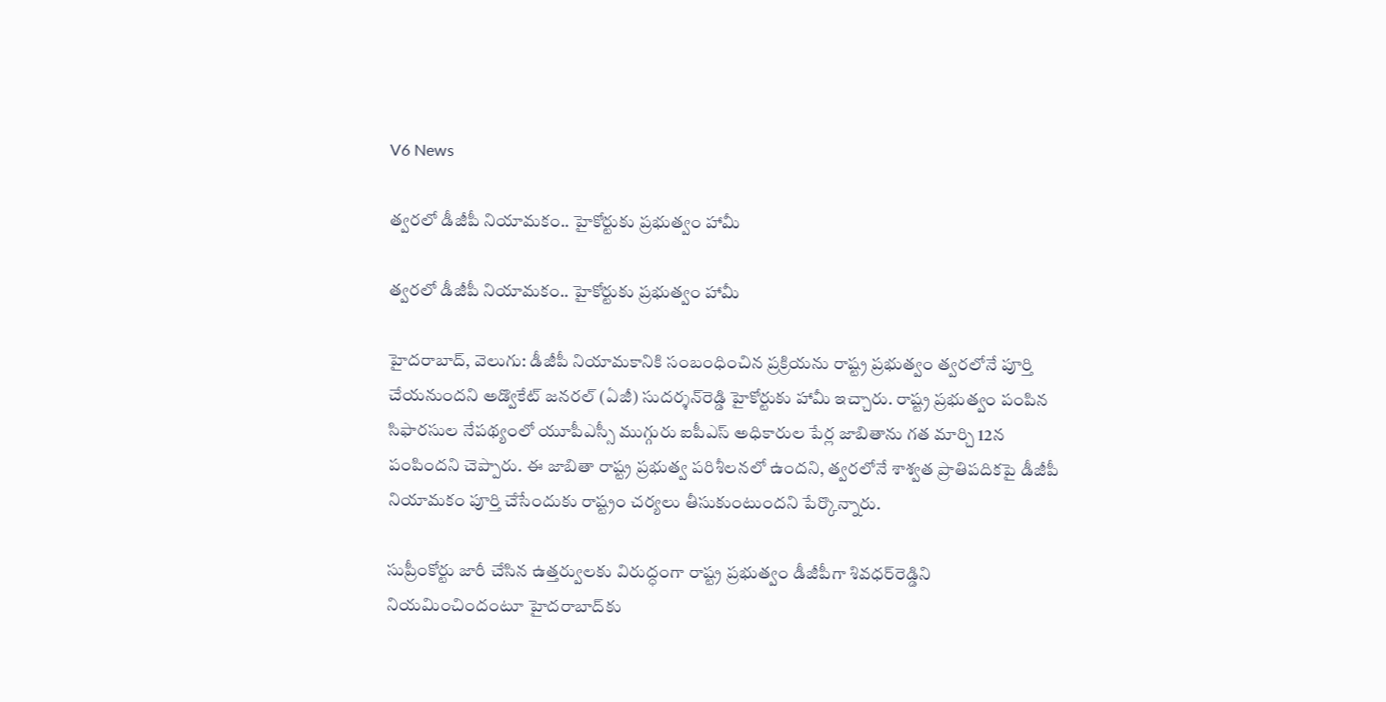V6 News

త్వరలో డీజీపీ నియామకం.. హైకోర్టుకు ప్రభుత్వం హామీ

త్వరలో డీజీపీ నియామకం.. హైకోర్టుకు ప్రభుత్వం హామీ

హైదరాబాద్, వెలుగు: డీజీపీ నియామకానికి సంబంధించిన ప్రక్రియను రాష్ట్ర ప్రభుత్వం త్వరలోనే పూర్తి చేయనుందని అడ్వొకేట్‌ జనరల్‌ (ఏజీ) సుదర్శన్‌రెడ్డి హైకోర్టుకు హామీ ఇచ్చారు. రాష్ట్ర ప్రభుత్వం పంపిన సిఫారసుల నేపథ్యంలో యూపీఎస్సీ ముగ్గురు ఐపీఎస్‌ అధికారుల పేర్ల జాబితాను గత మార్చి 12న పంపిందని చెప్పారు. ఈ జాబితా రాష్ట్ర ప్రభుత్వ పరిశీలనలో ఉందని, త్వరలోనే శాశ్వత ప్రాతిపదికపై డీజీపీ నియామకం పూర్తి చేసేందుకు రాష్ట్రం చర్యలు తీసుకుంటుందని పేర్కొన్నారు.

సుప్రీంకోర్టు జారీ చేసిన ఉత్తర్వులకు విరుద్ధంగా రాష్ట్ర ప్రభుత్వం డీజీపీగా శివధర్‌రెడ్డిని నియమించిందంటూ హైదరాబాద్‌కు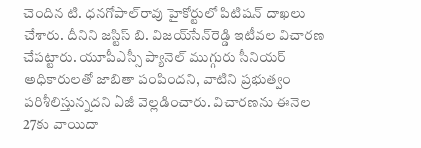చెందిన టి. ధనగోపాల్‌రావు హైకోర్టులో పిటిషన్‌ దాఖలు చేశారు. దీనిని జస్టిస్‌ బి. విజయ్‌సేన్‌రెడ్డి ఇటీవల విచారణ చేపట్టారు. యూపీఎస్సీ ప్యానెల్‌ ముగ్గురు సీనియర్‌ అధికారులతో జాబితా పంపిందని, వాటిని ప్రభుత్వం పరిశీలిస్తున్నదని ఏజీ వెల్లడించారు. విచారణను ఈనెల 27కు వాయిదా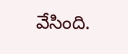వేసింది.